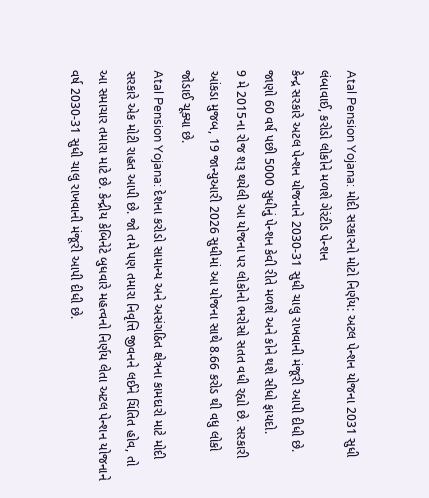Atal Pension Yojana: મોદી સરકારનો મોટો નિર્ણય: અટલ પેન્શન યોજના 2031 સુધી લંબાવાઈ, કરોડો લોકોને મળશે ગેરંટીડ પેન્શન
કેન્દ્ર સરકારે અટલ પેન્શન યોજનાને 2030-31 સુધી ચાલુ રાખવાની મંજૂરી આપી દીધી છે. જાણો 60 વર્ષ પછી 5000 સુધીનું પેન્શન કેવી રીતે મળશે અને કોને થશે સીધો ફાયદો.
9 મે 2015ના રોજ શરૂ થયેલી આ યોજના પર લોકોનો ભરોસો સતત વધી રહ્યો છે. સરકારી આંકડા મુજબ, 19 જાન્યુઆરી 2026 સુધીમાં આ યોજના સાથે 8.66 કરોડ થી વધુ લોકો જોડાઈ ચૂક્યા છે.
Atal Pension Yojana: દેશના કરોડો સામાન્ય અને અસંગઠિત ક્ષેત્રના કામદારો માટે મોદી સરકારે એક મોટી રાહત આપી છે. જો તમે પણ તમારા નિવૃત્તિ જીવનને લઈને ચિંતિત હોવ, તો આ સમાચાર તમારા માટે છે. કેન્દ્રીય કેબિનેટે બુધવારે મહત્વનો નિર્ણય લેતા અટલ પેન્શન યોજનાને વર્ષ 2030-31 સુધી ચાલુ રાખવાની મંજૂરી આપી દીધી છે.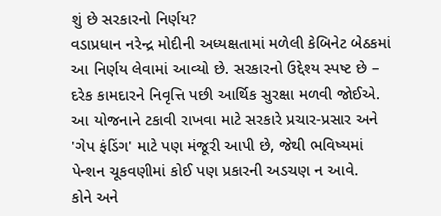શું છે સરકારનો નિર્ણય?
વડાપ્રધાન નરેન્દ્ર મોદીની અધ્યક્ષતામાં મળેલી કેબિનેટ બેઠકમાં આ નિર્ણય લેવામાં આવ્યો છે. સરકારનો ઉદ્દેશ્ય સ્પષ્ટ છે – દરેક કામદારને નિવૃત્તિ પછી આર્થિક સુરક્ષા મળવી જોઈએ. આ યોજનાને ટકાવી રાખવા માટે સરકારે પ્રચાર-પ્રસાર અને 'ગેપ ફંડિંગ' માટે પણ મંજૂરી આપી છે, જેથી ભવિષ્યમાં પેન્શન ચૂકવણીમાં કોઈ પણ પ્રકારની અડચણ ન આવે.
કોને અને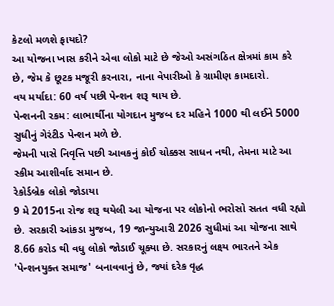કેટલો મળશે ફાયદો?
આ યોજના ખાસ કરીને એવા લોકો માટે છે જેઓ અસંગઠિત ક્ષેત્રમાં કામ કરે છે, જેમ કે છૂટક મજૂરી કરનારા, નાના વેપારીઓ કે ગ્રામીણ કામદારો.
વય મર્યાદા: 60 વર્ષ પછી પેન્શન શરૂ થાય છે.
પેન્શનની રકમ: લાભાર્થીના યોગદાન મુજબ દર મહિને 1000 થી લઈને 5000 સુધીનું ગેરંટીડ પેન્શન મળે છે.
જેમની પાસે નિવૃત્તિ પછી આવકનું કોઈ ચોક્કસ સાધન નથી, તેમના માટે આ સ્કીમ આશીર્વાદ સમાન છે.
રેકોર્ડબ્રેક લોકો જોડાયા
9 મે 2015ના રોજ શરૂ થયેલી આ યોજના પર લોકોનો ભરોસો સતત વધી રહ્યો છે. સરકારી આંકડા મુજબ, 19 જાન્યુઆરી 2026 સુધીમાં આ યોજના સાથે 8.66 કરોડ થી વધુ લોકો જોડાઈ ચૂક્યા છે. સરકારનું લક્ષ્ય ભારતને એક 'પેન્શનયુક્ત સમાજ' બનાવવાનું છે, જ્યાં દરેક વૃદ્ધ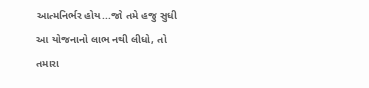આત્મનિર્ભર હોય...જો તમે હજુ સુધી આ યોજનાનો લાભ નથી લીધો, તો તમારા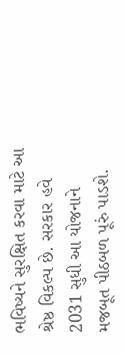ભવિષ્યને સુરક્ષિત કરવા માટે આ શ્રેષ્ઠ વિકલ્પ છે. સરકાર હવે 2031 સુધી આ યોજનાને મજબૂત પીઠબળ પૂરું પાડશે.